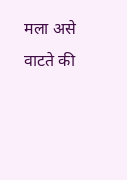मला असे वाटते की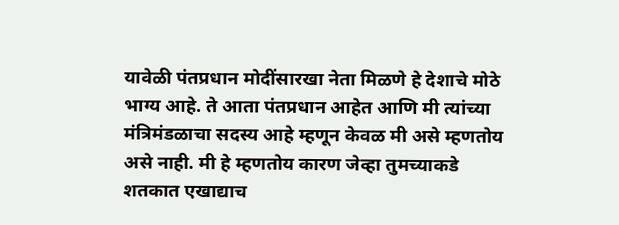यावेळी पंतप्रधान मोदींसारखा नेता मिळणे हे देशाचे मोठे भाग्य आहे. ते आता पंतप्रधान आहेत आणि मी त्यांच्या मंत्रिमंडळाचा सदस्य आहे म्हणून केवळ मी असे म्हणतोय असे नाही. मी हे म्हणतोय कारण जेव्हा तुमच्याकडे शतकात एखाद्याच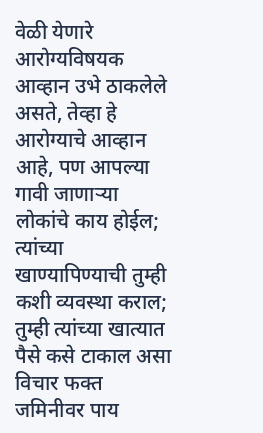वेळी येणारे आरोग्यविषयक आव्हान उभे ठाकलेले असते, तेव्हा हे आरोग्याचे आव्हान आहे, पण आपल्या गावी जाणाऱ्या लोकांचे काय होईल; त्यांच्या खाण्यापिण्याची तुम्ही कशी व्यवस्था कराल; तुम्ही त्यांच्या खात्यात पैसे कसे टाकाल असा विचार फक्त जमिनीवर पाय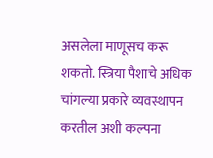असलेला माणूसच करू शकतो. स्त्रिया पैशाचे अधिक चांगल्या प्रकारे व्यवस्थापन करतील अशी कल्पना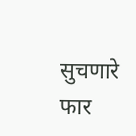सुचणारे फार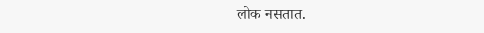लोक नसतात.